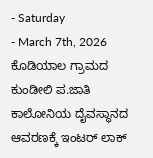- Saturday
- March 7th, 2026
ಕೊಡಿಯಾಲ ಗ್ರಾಮದ ಕುಂಡೀಲಿ ಪ.ಜಾತಿ ಕಾಲೋನಿಯ ದೈವಸ್ಥಾನದ ಆವರಣಕ್ಕೆ ಇಂಟರ್ ಲಾಕ್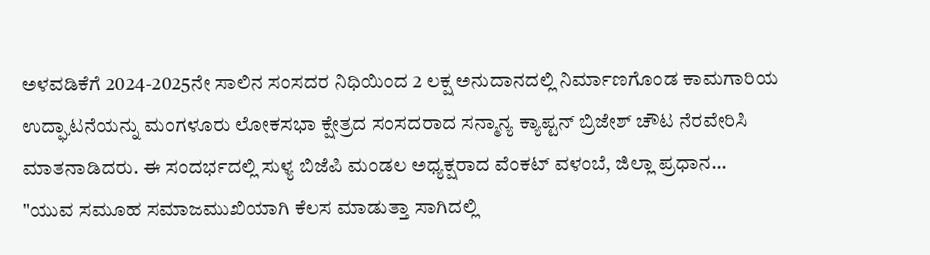ಅಳವಡಿಕೆಗೆ 2024-2025ನೇ ಸಾಲಿನ ಸಂಸದರ ನಿಧಿಯಿಂದ 2 ಲಕ್ಷ ಅನುದಾನದಲ್ಲಿ ನಿರ್ಮಾಣಗೊಂಡ ಕಾಮಗಾರಿಯ ಉದ್ಘಾಟನೆಯನ್ನು ಮಂಗಳೂರು ಲೋಕಸಭಾ ಕ್ಷೇತ್ರದ ಸಂಸದರಾದ ಸನ್ಮಾನ್ಯ ಕ್ಯಾಪ್ಟನ್ ಬ್ರಿಜೇಶ್ ಚೌಟ ನೆರವೇರಿಸಿ ಮಾತನಾಡಿದರು. ಈ ಸಂದರ್ಭದಲ್ಲಿ ಸುಳ್ಯ ಬಿಜೆಪಿ ಮಂಡಲ ಅಧ್ಯಕ್ಷರಾದ ವೆಂಕಟ್ ವಳಂಬೆ, ಜಿಲ್ಲಾ ಪ್ರಧಾನ...
"ಯುವ ಸಮೂಹ ಸಮಾಜಮುಖಿಯಾಗಿ ಕೆಲಸ ಮಾಡುತ್ತಾ ಸಾಗಿದಲ್ಲಿ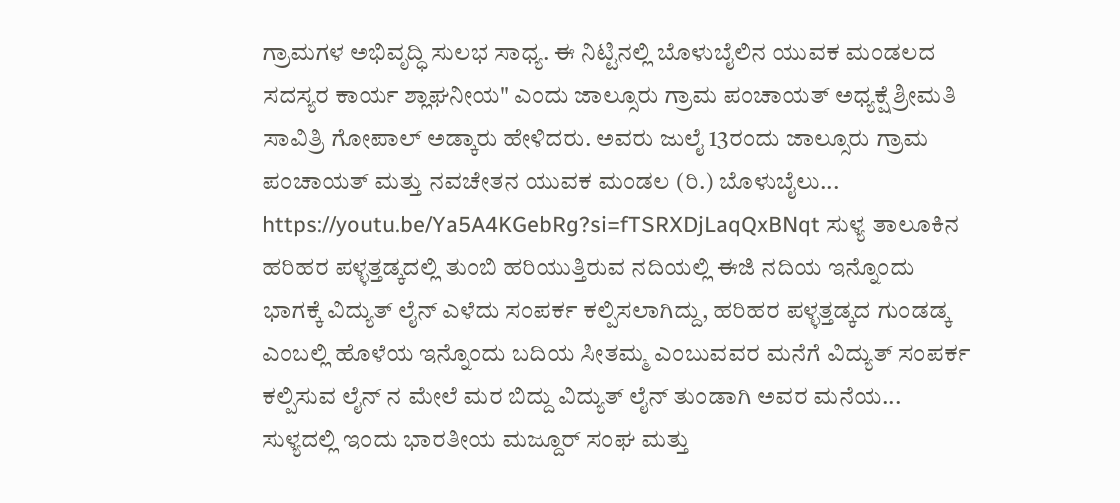ಗ್ರಾಮಗಳ ಅಭಿವೃದ್ಧಿ ಸುಲಭ ಸಾಧ್ಯ. ಈ ನಿಟ್ಟಿನಲ್ಲಿ ಬೊಳುಬೈಲಿನ ಯುವಕ ಮಂಡಲದ ಸದಸ್ಯರ ಕಾರ್ಯ ಶ್ಲಾಘನೀಯ" ಎಂದು ಜಾಲ್ಸೂರು ಗ್ರಾಮ ಪಂಚಾಯತ್ ಅಧ್ಯಕ್ಷೆ ಶ್ರೀಮತಿ ಸಾವಿತ್ರಿ ಗೋಪಾಲ್ ಅಡ್ಕಾರು ಹೇಳಿದರು. ಅವರು ಜುಲೈ 13ರಂದು ಜಾಲ್ಸೂರು ಗ್ರಾಮ ಪಂಚಾಯತ್ ಮತ್ತು ನವಚೇತನ ಯುವಕ ಮಂಡಲ (ರಿ.) ಬೊಳುಬೈಲು...
https://youtu.be/Ya5A4KGebRg?si=fTSRXDjLaqQxBNqt ಸುಳ್ಯ ತಾಲೂಕಿನ ಹರಿಹರ ಪಳ್ಳತ್ತಡ್ಕದಲ್ಲಿ ತುಂಬಿ ಹರಿಯುತ್ತಿರುವ ನದಿಯಲ್ಲಿ ಈಜಿ ನದಿಯ ಇನ್ನೊಂದು ಭಾಗಕ್ಕೆ ವಿದ್ಯುತ್ ಲೈನ್ ಎಳೆದು ಸಂಪರ್ಕ ಕಲ್ಪಿಸಲಾಗಿದ್ದು, ಹರಿಹರ ಪಳ್ಳತ್ತಡ್ಕದ ಗುಂಡಡ್ಕ ಎಂಬಲ್ಲಿ ಹೊಳೆಯ ಇನ್ನೊಂದು ಬದಿಯ ಸೀತಮ್ಮ ಎಂಬುವವರ ಮನೆಗೆ ವಿದ್ಯುತ್ ಸಂಪರ್ಕ ಕಲ್ಪಿಸುವ ಲೈನ್ ನ ಮೇಲೆ ಮರ ಬಿದ್ದು ವಿದ್ಯುತ್ ಲೈನ್ ತುಂಡಾಗಿ ಅವರ ಮನೆಯ...
ಸುಳ್ಯದಲ್ಲಿ ಇಂದು ಭಾರತೀಯ ಮಜ್ದೂರ್ ಸಂಘ ಮತ್ತು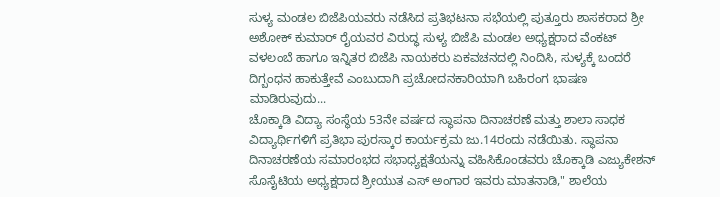ಸುಳ್ಯ ಮಂಡಲ ಬಿಜೆಪಿಯವರು ನಡೆಸಿದ ಪ್ರತಿಭಟನಾ ಸಭೆಯಲ್ಲಿ ಪುತ್ತೂರು ಶಾಸಕರಾದ ಶ್ರೀ ಅಶೋಕ್ ಕುಮಾರ್ ರೈಯವರ ವಿರುದ್ಧ ಸುಳ್ಯ ಬಿಜೆಪಿ ಮಂಡಲ ಅಧ್ಯಕ್ಷರಾದ ವೆಂಕಟ್ ವಳಲಂಬೆ ಹಾಗೂ ಇನ್ನಿತರ ಬಿಜೆಪಿ ನಾಯಕರು ಏಕವಚನದಲ್ಲಿ ನಿಂದಿಸಿ, ಸುಳ್ಯಕ್ಕೆ ಬಂದರೆ ದಿಗ್ಬಂಧನ ಹಾಕುತ್ತೇವೆ ಎಂಬುದಾಗಿ ಪ್ರಚೋದನಕಾರಿಯಾಗಿ ಬಹಿರಂಗ ಭಾಷಣ ಮಾಡಿರುವುದು...
ಚೊಕ್ಕಾಡಿ ವಿದ್ಯಾ ಸಂಸ್ಥೆಯ 53ನೇ ವರ್ಷದ ಸ್ಥಾಪನಾ ದಿನಾಚರಣೆ ಮತ್ತು ಶಾಲಾ ಸಾಧಕ ವಿದ್ಯಾರ್ಥಿಗಳಿಗೆ ಪ್ರತಿಭಾ ಪುರಸ್ಕಾರ ಕಾರ್ಯಕ್ರಮ ಜು.14ರಂದು ನಡೆಯಿತು. ಸ್ಥಾಪನಾ ದಿನಾಚರಣೆಯ ಸಮಾರಂಭದ ಸಭಾಧ್ಯಕ್ಷತೆಯನ್ನು ವಹಿಸಿಕೊಂಡವರು ಚೊಕ್ಕಾಡಿ ಎಜ್ಯುಕೇಶನ್ ಸೊಸೈಟಿಯ ಅಧ್ಯಕ್ಷರಾದ ಶ್ರೀಯುತ ಎಸ್ ಅಂಗಾರ ಇವರು ಮಾತನಾಡಿ," ಶಾಲೆಯ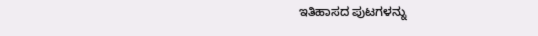ಇತಿಹಾಸದ ಪುಟಗಳನ್ನು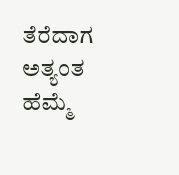ತೆರೆದಾಗ ಅತ್ಯಂತ ಹೆಮ್ಮೆ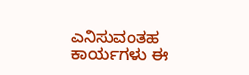ಎನಿಸುವಂತಹ ಕಾರ್ಯಗಳು ಈ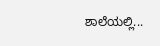ಶಾಲೆಯಲ್ಲಿ...